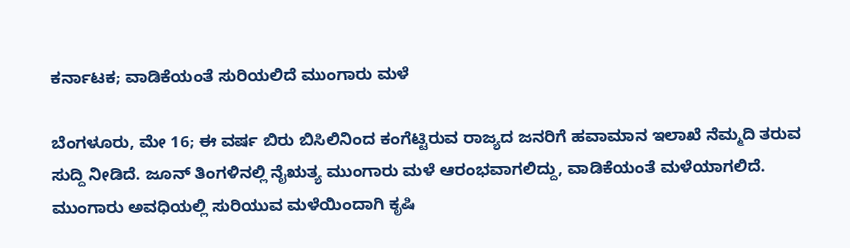ಕರ್ನಾಟಕ; ವಾಡಿಕೆಯಂತೆ ಸುರಿಯಲಿದೆ ಮುಂಗಾರು ಮಳೆ

ಬೆಂಗಳೂರು, ಮೇ 16; ಈ ವರ್ಷ ಬಿರು ಬಿಸಿಲಿನಿಂದ ಕಂಗೆಟ್ಟಿರುವ ರಾಜ್ಯದ ಜನರಿಗೆ ಹವಾಮಾನ ಇಲಾಖೆ ನೆಮ್ಮದಿ ತರುವ ಸುದ್ದಿ ನೀಡಿದೆ. ಜೂನ್ ತಿಂಗಳಿನಲ್ಲಿ ನೈಋತ್ಯ ಮುಂಗಾರು ಮಳೆ ಆರಂಭವಾಗಲಿದ್ದು, ವಾಡಿಕೆಯಂತೆ ಮಳೆಯಾಗಲಿದೆ. ಮುಂಗಾರು ಅವಧಿಯಲ್ಲಿ ಸುರಿಯುವ ಮಳೆಯಿಂದಾಗಿ ಕೃಷಿ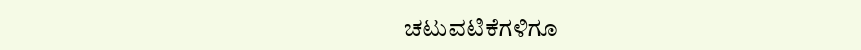ಚಟುವಟಿಕೆಗಳಿಗೂ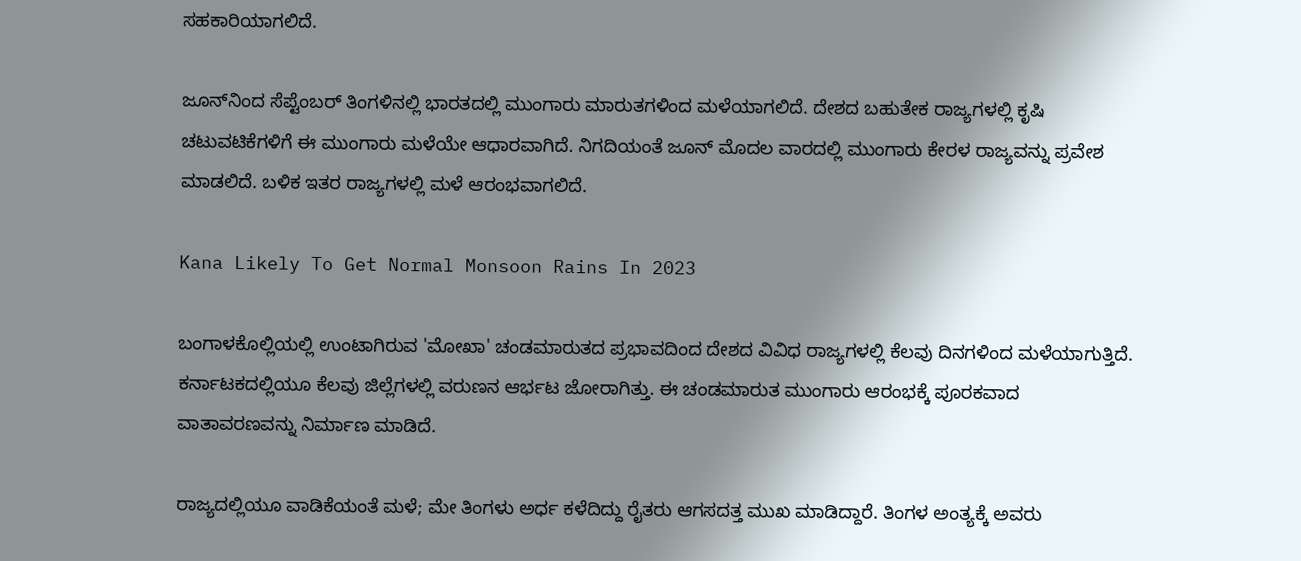ಸಹಕಾರಿಯಾಗಲಿದೆ.

ಜೂನ್‌ನಿಂದ ಸೆಪ್ಟೆಂಬರ್ ತಿಂಗಳಿನಲ್ಲಿ ಭಾರತದಲ್ಲಿ ಮುಂಗಾರು ಮಾರುತಗಳಿಂದ ಮಳೆಯಾಗಲಿದೆ. ದೇಶದ ಬಹುತೇಕ ರಾಜ್ಯಗಳಲ್ಲಿ ಕೃಷಿ ಚಟುವಟಿಕೆಗಳಿಗೆ ಈ ಮುಂಗಾರು ಮಳೆಯೇ ಆಧಾರವಾಗಿದೆ. ನಿಗದಿಯಂತೆ ಜೂನ್‌ ಮೊದಲ ವಾರದಲ್ಲಿ ಮುಂಗಾರು ಕೇರಳ ರಾಜ್ಯವನ್ನು ಪ್ರವೇಶ ಮಾಡಲಿದೆ. ಬಳಿಕ ಇತರ ರಾಜ್ಯಗಳಲ್ಲಿ ಮಳೆ ಆರಂಭವಾಗಲಿದೆ.

Kana Likely To Get Normal Monsoon Rains In 2023

ಬಂಗಾಳಕೊಲ್ಲಿಯಲ್ಲಿ ಉಂಟಾಗಿರುವ 'ಮೋಖಾ' ಚಂಡಮಾರುತದ ಪ್ರಭಾವದಿಂದ ದೇಶದ ವಿವಿಧ ರಾಜ್ಯಗಳಲ್ಲಿ ಕೆಲವು ದಿನಗಳಿಂದ ಮಳೆಯಾಗುತ್ತಿದೆ. ಕರ್ನಾಟಕದಲ್ಲಿಯೂ ಕೆಲವು ಜಿಲ್ಲೆಗಳಲ್ಲಿ ವರುಣನ ಆರ್ಭಟ ಜೋರಾಗಿತ್ತು. ಈ ಚಂಡಮಾರುತ ಮುಂಗಾರು ಆರಂಭಕ್ಕೆ ಪೂರಕವಾದ ವಾತಾವರಣವನ್ನು ನಿರ್ಮಾಣ ಮಾಡಿದೆ.

ರಾಜ್ಯದಲ್ಲಿಯೂ ವಾಡಿಕೆಯಂತೆ ಮಳೆ; ಮೇ ತಿಂಗಳು ಅರ್ಧ ಕಳೆದಿದ್ದು ರೈತರು ಆಗಸದತ್ತ ಮುಖ ಮಾಡಿದ್ದಾರೆ. ತಿಂಗಳ ಅಂತ್ಯಕ್ಕೆ ಅವರು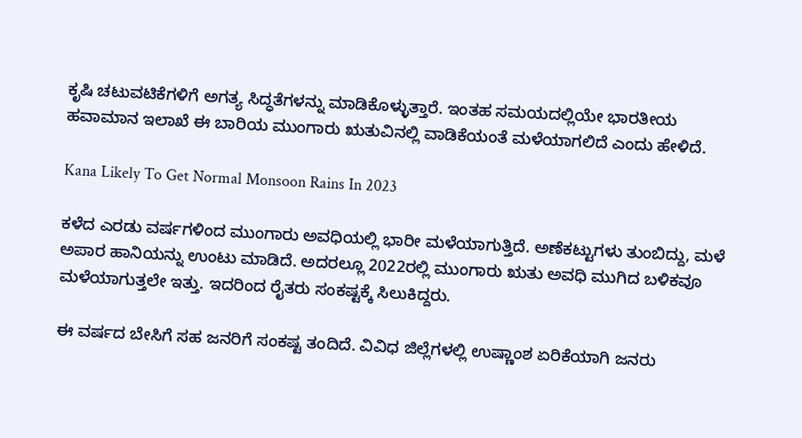ಕೃಷಿ ಚಟುವಟಿಕೆಗಳಿಗೆ ಅಗತ್ಯ ಸಿದ್ಧತೆಗಳನ್ನು ಮಾಡಿಕೊಳ್ಳುತ್ತಾರೆ. ಇಂತಹ ಸಮಯದಲ್ಲಿಯೇ ಭಾರತೀಯ ಹವಾಮಾನ ಇಲಾಖೆ ಈ ಬಾರಿಯ ಮುಂಗಾರು ಋತುವಿನಲ್ಲಿ ವಾಡಿಕೆಯಂತೆ ಮಳೆಯಾಗಲಿದೆ ಎಂದು ಹೇಳಿದೆ.

Kana Likely To Get Normal Monsoon Rains In 2023

ಕಳೆದ ಎರಡು ವರ್ಷಗಳಿಂದ ಮುಂಗಾರು ಅವಧಿಯಲ್ಲಿ ಭಾರೀ ಮಳೆಯಾಗುತ್ತಿದೆ. ಅಣೆಕಟ್ಟುಗಳು ತುಂಬಿದ್ದು, ಮಳೆ ಅಪಾರ ಹಾನಿಯನ್ನು ಉಂಟು ಮಾಡಿದೆ. ಅದರಲ್ಲೂ 2022ರಲ್ಲಿ ಮುಂಗಾರು ಋತು ಅವಧಿ ಮುಗಿದ ಬಳಿಕವೂ ಮಳೆಯಾಗುತ್ತಲೇ ಇತ್ತು. ಇದರಿಂದ ರೈತರು ಸಂಕಷ್ಟಕ್ಕೆ ಸಿಲುಕಿದ್ದರು.

ಈ ವರ್ಷದ ಬೇಸಿಗೆ ಸಹ ಜನರಿಗೆ ಸಂಕಷ್ಟ ತಂದಿದೆ. ವಿವಿಧ ಜಿಲ್ಲೆಗಳಲ್ಲಿ ಉಷ್ಣಾಂಶ ಏರಿಕೆಯಾಗಿ ಜನರು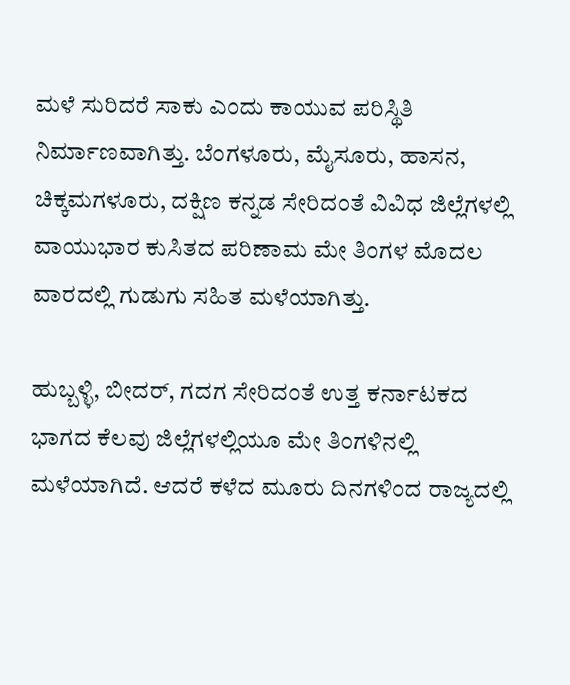ಮಳೆ ಸುರಿದರೆ ಸಾಕು ಎಂದು ಕಾಯುವ ಪರಿಸ್ಥಿತಿ ನಿರ್ಮಾಣವಾಗಿತ್ತು. ಬೆಂಗಳೂರು, ಮೈಸೂರು, ಹಾಸನ, ಚಿಕ್ಕಮಗಳೂರು, ದಕ್ಷಿಣ ಕನ್ನಡ ಸೇರಿದಂತೆ ವಿವಿಧ ಜಿಲ್ಲೆಗಳಲ್ಲಿ ವಾಯುಭಾರ ಕುಸಿತದ ಪರಿಣಾಮ ಮೇ ತಿಂಗಳ ಮೊದಲ ವಾರದಲ್ಲಿ ಗುಡುಗು ಸಹಿತ ಮಳೆಯಾಗಿತ್ತು.

ಹುಬ್ಬಳ್ಳಿ, ಬೀದರ್, ಗದಗ ಸೇರಿದಂತೆ ಉತ್ತ ಕರ್ನಾಟಕದ ಭಾಗದ ಕೆಲವು ಜಿಲ್ಲೆಗಳಲ್ಲಿಯೂ ಮೇ ತಿಂಗಳಿನಲ್ಲಿ ಮಳೆಯಾಗಿದೆ. ಆದರೆ ಕಳೆದ ಮೂರು ದಿನಗಳಿಂದ ರಾಜ್ಯದಲ್ಲಿ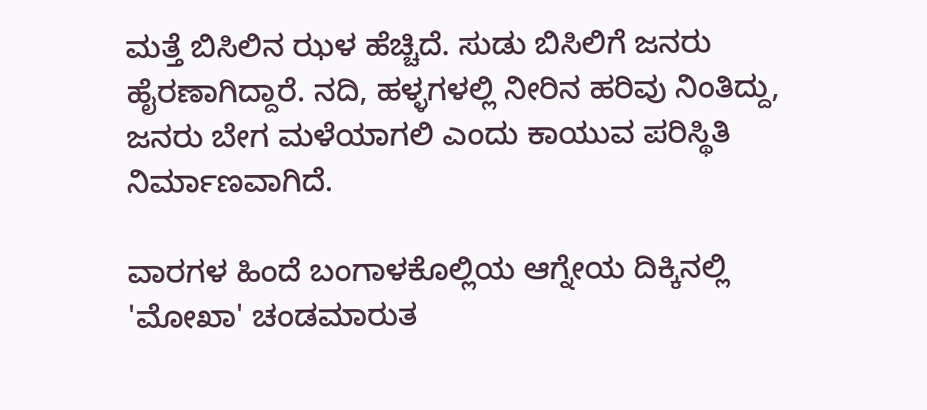ಮತ್ತೆ ಬಿಸಿಲಿನ ಝಳ ಹೆಚ್ಚಿದೆ. ಸುಡು ಬಿಸಿಲಿಗೆ ಜನರು ಹೈರಣಾಗಿದ್ದಾರೆ. ನದಿ, ಹಳ್ಳಗಳಲ್ಲಿ ನೀರಿನ ಹರಿವು ನಿಂತಿದ್ದು, ಜನರು ಬೇಗ ಮಳೆಯಾಗಲಿ ಎಂದು ಕಾಯುವ ಪರಿಸ್ಥಿತಿ ನಿರ್ಮಾಣವಾಗಿದೆ.

ವಾರಗಳ ಹಿಂದೆ ಬಂಗಾಳಕೊಲ್ಲಿಯ ಆಗ್ನೇಯ ದಿಕ್ಕಿನಲ್ಲಿ 'ಮೋಖಾ' ಚಂಡಮಾರುತ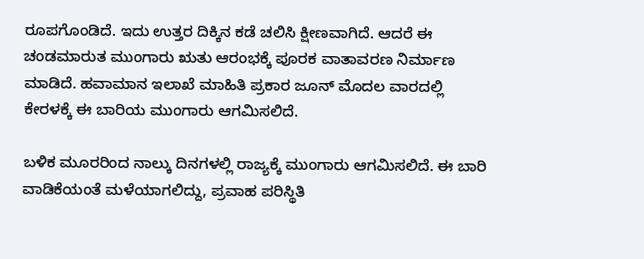ರೂಪಗೊಂಡಿದೆ. ಇದು ಉತ್ತರ ದಿಕ್ಕಿನ ಕಡೆ ಚಲಿಸಿ ಕ್ಷೀಣವಾಗಿದೆ. ಆದರೆ ಈ ಚಂಡಮಾರುತ ಮುಂಗಾರು ಋತು ಆರಂಭಕ್ಕೆ ಪೂರಕ ವಾತಾವರಣ ನಿರ್ಮಾಣ ಮಾಡಿದೆ. ಹವಾಮಾನ ಇಲಾಖೆ ಮಾಹಿತಿ ಪ್ರಕಾರ ಜೂನ್ ಮೊದಲ ವಾರದಲ್ಲಿ ಕೇರಳಕ್ಕೆ ಈ ಬಾರಿಯ ಮುಂಗಾರು ಆಗಮಿಸಲಿದೆ.

ಬಳಿಕ ಮೂರರಿಂದ ನಾಲ್ಕು ದಿನಗಳಲ್ಲಿ ರಾಜ್ಯಕ್ಕೆ ಮುಂಗಾರು ಆಗಮಿಸಲಿದೆ. ಈ ಬಾರಿ ವಾಡಿಕೆಯಂತೆ ಮಳೆಯಾಗಲಿದ್ದು, ಪ್ರವಾಹ ಪರಿಸ್ಥಿತಿ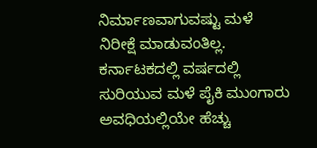ನಿರ್ಮಾಣವಾಗುವಷ್ಟು ಮಳೆ ನಿರೀಕ್ಷೆ ಮಾಡುವಂತಿಲ್ಲ. ಕರ್ನಾಟಕದಲ್ಲಿ ವರ್ಷದಲ್ಲಿ ಸುರಿಯುವ ಮಳೆ ಪೈಕಿ ಮುಂಗಾರು ಅವಧಿಯಲ್ಲಿಯೇ ಹೆಚ್ಚು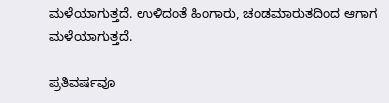ಮಳೆಯಾಗುತ್ತದೆ. ಉಳಿದಂತೆ ಹಿಂಗಾರು, ಚಂಡಮಾರುತದಿಂದ ಆಗಾಗ ಮಳೆಯಾಗುತ್ತದೆ.

ಪ್ರತಿವರ್ಷವೂ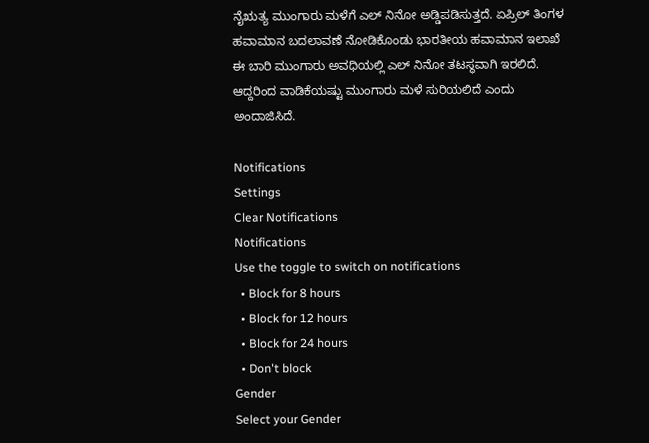ನೈಋತ್ಯ ಮುಂಗಾರು ಮಳೆಗೆ ಎಲ್‌ ನಿನೋ ಅಡ್ಡಿಪಡಿಸುತ್ತದೆ. ಏಪ್ರಿಲ್ ತಿಂಗಳ ಹವಾಮಾನ ಬದಲಾವಣೆ ನೋಡಿಕೊಂಡು ಭಾರತೀಯ ಹವಾಮಾನ ಇಲಾಖೆ ಈ ಬಾರಿ ಮುಂಗಾರು ಅವಧಿಯಲ್ಲಿ ಎಲ್‌ ನಿನೋ ತಟಸ್ಥವಾಗಿ ಇರಲಿದೆ. ಆದ್ದರಿಂದ ವಾಡಿಕೆಯಷ್ಟು ಮುಂಗಾರು ಮಳೆ ಸುರಿಯಲಿದೆ ಎಂದು ಅಂದಾಜಿಸಿದೆ.

Notifications
Settings
Clear Notifications
Notifications
Use the toggle to switch on notifications
  • Block for 8 hours
  • Block for 12 hours
  • Block for 24 hours
  • Don't block
Gender
Select your Gender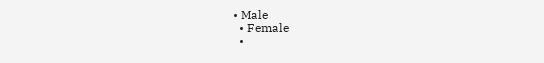• Male
  • Female
  •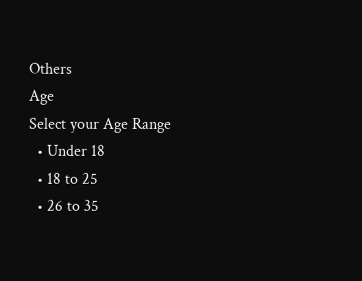Others
Age
Select your Age Range
  • Under 18
  • 18 to 25
  • 26 to 35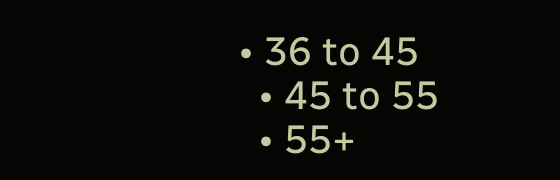• 36 to 45
  • 45 to 55
  • 55+